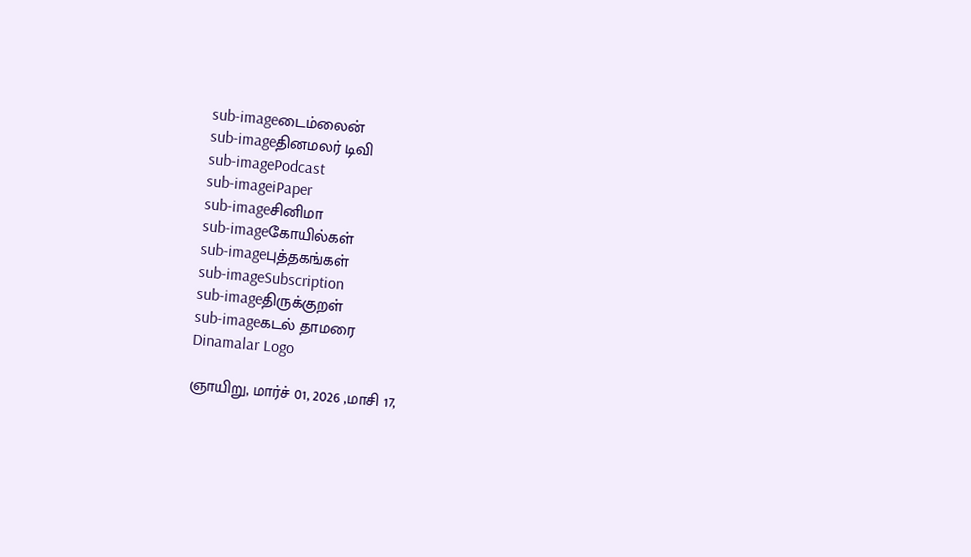sub-imageடைம்லைன்
sub-imageதினமலர் டிவி
sub-imagePodcast
sub-imageiPaper
sub-imageசினிமா
sub-imageகோயில்கள்
sub-imageபுத்தகங்கள்
sub-imageSubscription
sub-imageதிருக்குறள்
sub-imageகடல் தாமரை
Dinamalar Logo

ஞாயிறு, மார்ச் 01, 2026 ,மாசி 17,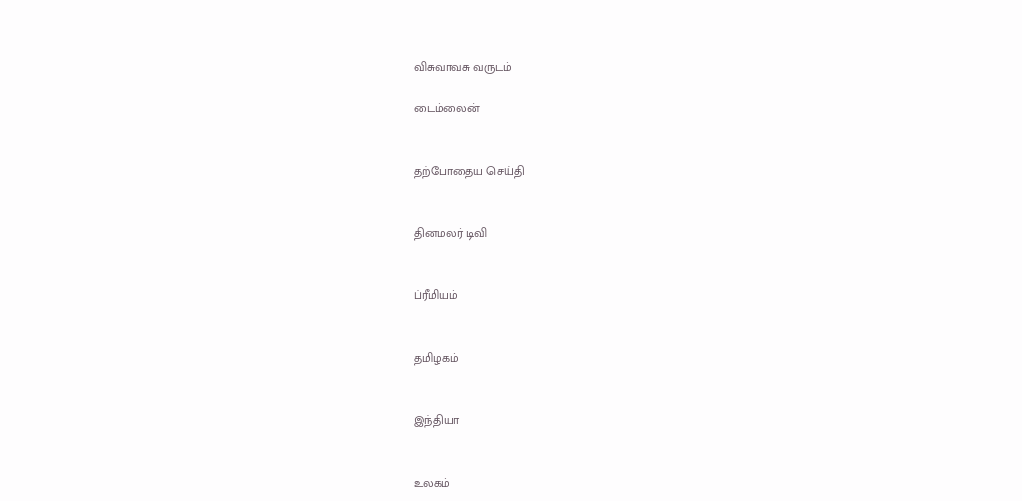விசுவாவசு வருடம்

டைம்லைன்


தற்போதைய செய்தி


தினமலர் டிவி


ப்ரீமியம்


தமிழகம்


இந்தியா


உலகம்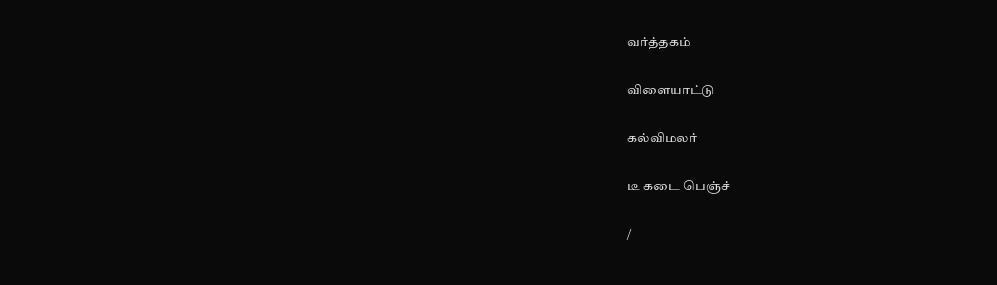வர்த்தகம்


விளையாட்டு


கல்விமலர்


டீ கடை பெஞ்ச்


/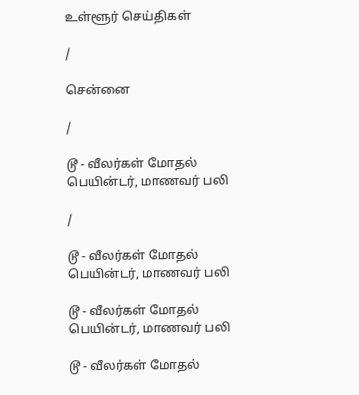உள்ளூர் செய்திகள்

/

சென்னை

/

டூ - வீலர்கள் மோதல் பெயின்டர், மாணவர் பலி

/

டூ - வீலர்கள் மோதல் பெயின்டர், மாணவர் பலி

டூ - வீலர்கள் மோதல் பெயின்டர், மாணவர் பலி

டூ - வீலர்கள் மோதல்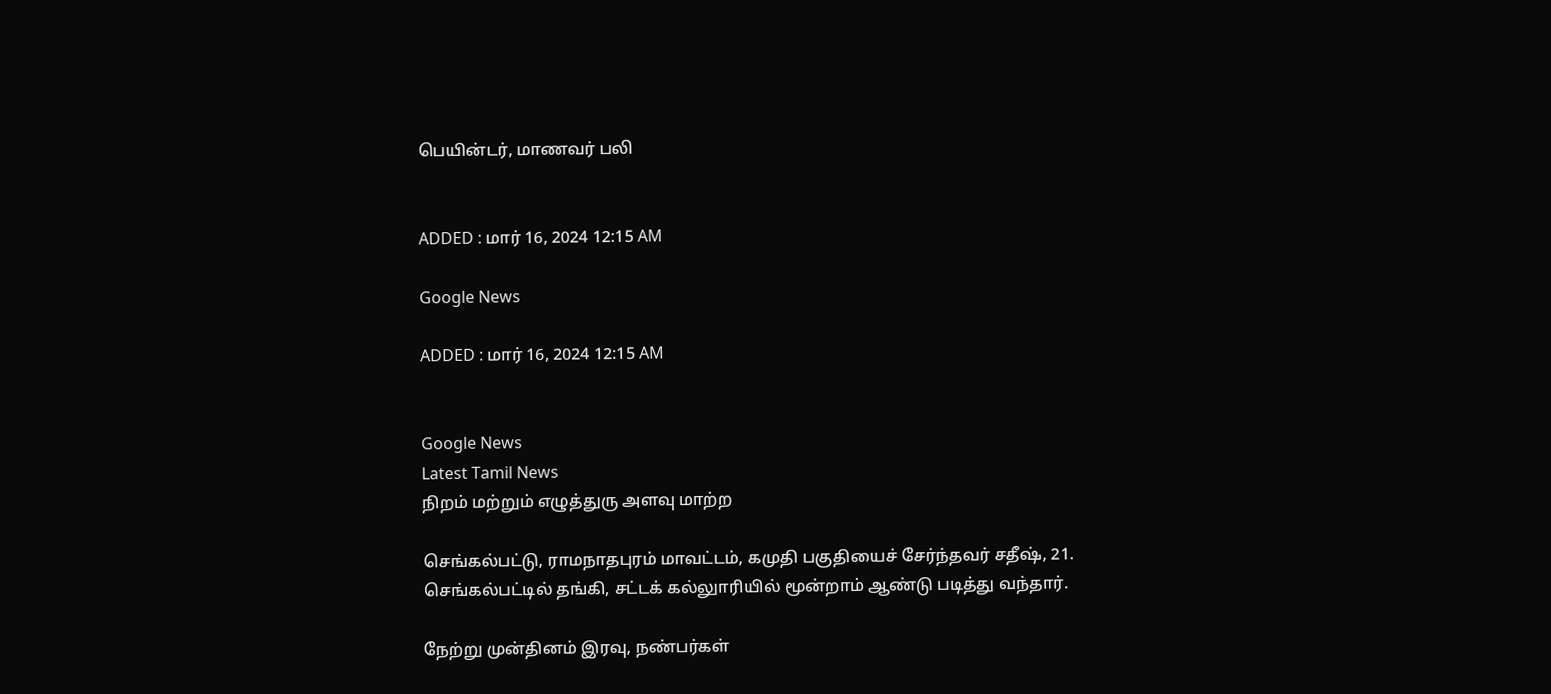பெயின்டர், மாணவர் பலி


ADDED : மார் 16, 2024 12:15 AM

Google News

ADDED : மார் 16, 2024 12:15 AM


Google News
Latest Tamil News
நிறம் மற்றும் எழுத்துரு அளவு மாற்ற

செங்கல்பட்டு, ராமநாதபுரம் மாவட்டம், கமுதி பகுதியைச் சேர்ந்தவர் சதீஷ், 21. செங்கல்பட்டில் தங்கி, சட்டக் கல்லுாரியில் மூன்றாம் ஆண்டு படித்து வந்தார்.

நேற்று முன்தினம் இரவு, நண்பர்கள்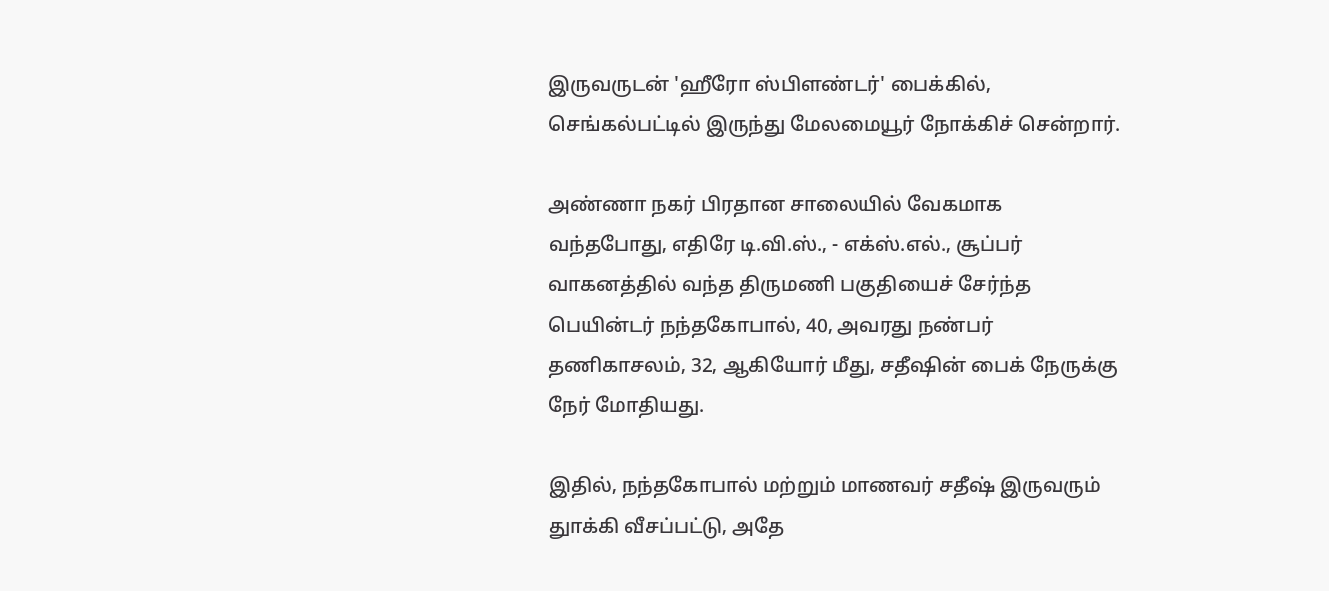இருவருடன் 'ஹீரோ ஸ்பிளண்டர்' பைக்கில், செங்கல்பட்டில் இருந்து மேலமையூர் நோக்கிச் சென்றார்.

அண்ணா நகர் பிரதான சாலையில் வேகமாக வந்தபோது, எதிரே டி.வி.ஸ்., - எக்ஸ்.எல்., சூப்பர் வாகனத்தில் வந்த திருமணி பகுதியைச் சேர்ந்த பெயின்டர் நந்தகோபால், 40, அவரது நண்பர் தணிகாசலம், 32, ஆகியோர் மீது, சதீஷின் பைக் நேருக்கு நேர் மோதியது.

இதில், நந்தகோபால் மற்றும் மாணவர் சதீஷ் இருவரும் துாக்கி வீசப்பட்டு, அதே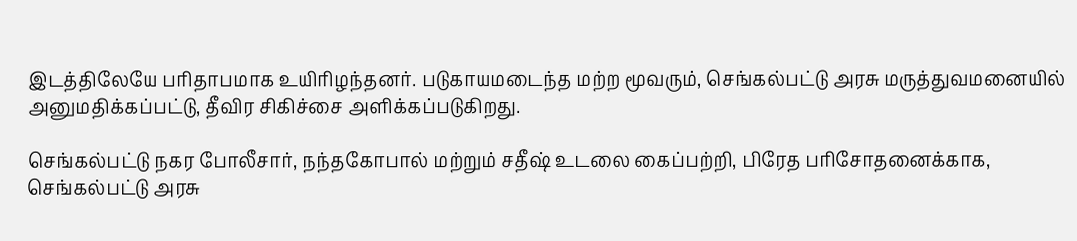இடத்திலேயே பரிதாபமாக உயிரிழந்தனர். படுகாயமடைந்த மற்ற மூவரும், செங்கல்பட்டு அரசு மருத்துவமனையில் அனுமதிக்கப்பட்டு, தீவிர சிகிச்சை அளிக்கப்படுகிறது.

செங்கல்பட்டு நகர போலீசார், நந்தகோபால் மற்றும் சதீஷ் உடலை கைப்பற்றி, பிரேத பரிசோதனைக்காக, செங்கல்பட்டு அரசு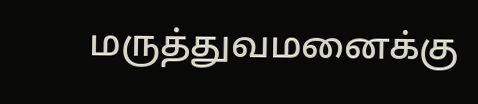மருத்துவமனைக்கு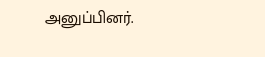அனுப்பினர்.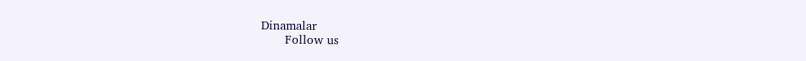Dinamalar
      Follow us